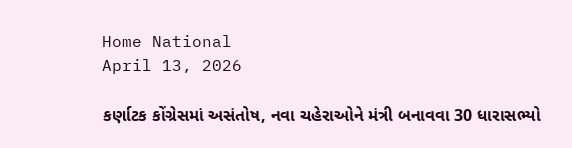Home National
April 13, 2026

કર્ણાટક કોંગ્રેસમાં અસંતોષ, નવા ચહેરાઓને મંત્રી બનાવવા 30 ધારાસભ્યો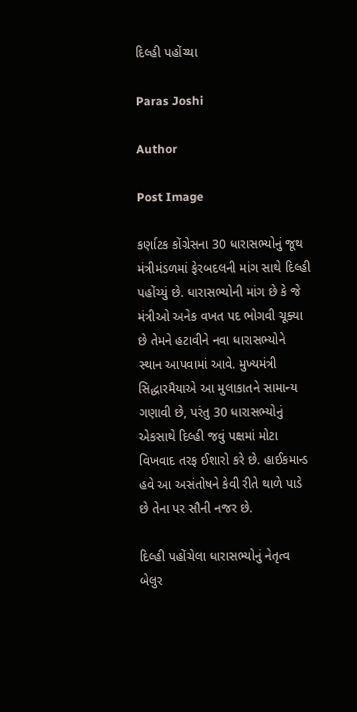દિલ્હી પહોંચ્યા

Paras Joshi

Author

Post Image

કર્ણાટક કોંગ્રેસના 30 ધારાસભ્યોનું જૂથ મંત્રીમંડળમાં ફેરબદલની માંગ સાથે દિલ્હી પહોંચ્યું છે. ધારાસભ્યોની માંગ છે કે જે મંત્રીઓ અનેક વખત પદ ભોગવી ચૂક્યા છે તેમને હટાવીને નવા ધારાસભ્યોને સ્થાન આપવામાં આવે. મુખ્યમંત્રી સિદ્ધારમૈયાએ આ મુલાકાતને સામાન્ય ગણાવી છે, પરંતુ 30 ધારાસભ્યોનું એકસાથે દિલ્હી જવું પક્ષમાં મોટા વિખવાદ તરફ ઈશારો કરે છે. હાઈકમાન્ડ હવે આ અસંતોષને કેવી રીતે થાળે પાડે છે તેના પર સૌની નજર છે.

દિલ્હી પહોંચેલા ધારાસભ્યોનું નેતૃત્વ બેલુર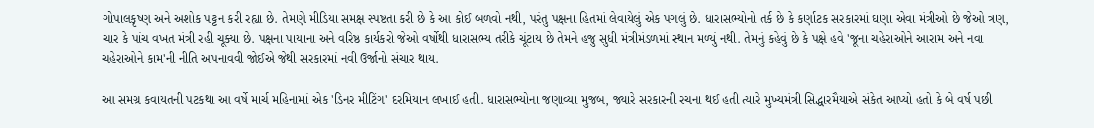ગોપાલકૃષ્ણ અને અશોક પટ્ટન કરી રહ્યા છે. તેમણે મીડિયા સમક્ષ સ્પષ્ટતા કરી છે કે આ કોઈ બળવો નથી, પરંતુ પક્ષના હિતમાં લેવાયેલું એક પગલું છે. ધારાસભ્યોનો તર્ક છે કે કર્ણાટક સરકારમાં ઘણા એવા મંત્રીઓ છે જેઓ ત્રણ, ચાર કે પાંચ વખત મંત્રી રહી ચૂક્યા છે. પક્ષના પાયાના અને વરિષ્ઠ કાર્યકરો જેઓ વર્ષોથી ધારાસભ્ય તરીકે ચૂંટાય છે તેમને હજુ સુધી મંત્રીમંડળમાં સ્થાન મળ્યું નથી. તેમનું કહેવું છે કે પક્ષે હવે 'જૂના ચહેરાઓને આરામ અને નવા ચહેરાઓને કામ'ની નીતિ અપનાવવી જોઈએ જેથી સરકારમાં નવી ઉર્જાનો સંચાર થાય.

આ સમગ્ર કવાયતની પટકથા આ વર્ષે માર્ચ મહિનામાં એક 'ડિનર મીટિંગ' દરમિયાન લખાઈ હતી. ધારાસભ્યોના જણાવ્યા મુજબ, જ્યારે સરકારની રચના થઈ હતી ત્યારે મુખ્યમંત્રી સિદ્ધારમૈયાએ સંકેત આપ્યો હતો કે બે વર્ષ પછી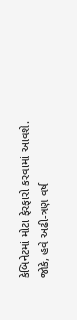કેબિનેટમાં મોટા ફેરફારો કરવામાં આવશે. જોકે, હવે અઢી-ત્રણ વર્ષ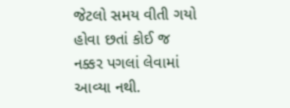જેટલો સમય વીતી ગયો હોવા છતાં કોઈ જ નક્કર પગલાં લેવામાં આવ્યા નથી.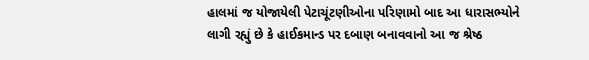હાલમાં જ યોજાયેલી પેટાચૂંટણીઓના પરિણામો બાદ આ ધારાસભ્યોને લાગી રહ્યું છે કે હાઈકમાન્ડ પર દબાણ બનાવવાનો આ જ શ્રેષ્ઠ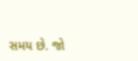સમય છે. જો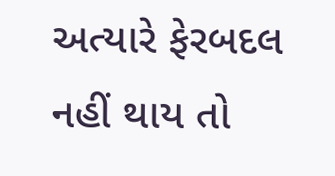અત્યારે ફેરબદલ નહીં થાય તો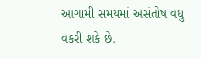આગામી સમયમાં અસંતોષ વધુ વકરી શકે છે.